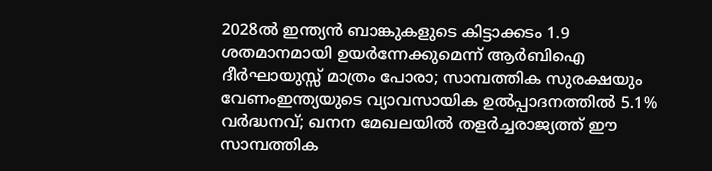2028ൽ ഇന്ത്യൻ ബാങ്കുകളുടെ കിട്ടാക്കടം 1.9 ശതമാനമായി ഉയർന്നേക്കുമെന്ന് ആർബിഐ ദീർഘായുസ്സ് മാത്രം പോരാ; സാമ്പത്തിക സുരക്ഷയും വേണംഇന്ത്യയുടെ വ്യാവസായിക ഉൽപ്പാദനത്തിൽ 5.1% വർദ്ധനവ്; ഖനന മേഖലയിൽ തളർച്ചരാജ്യത്ത് ഈ സാമ്പത്തിക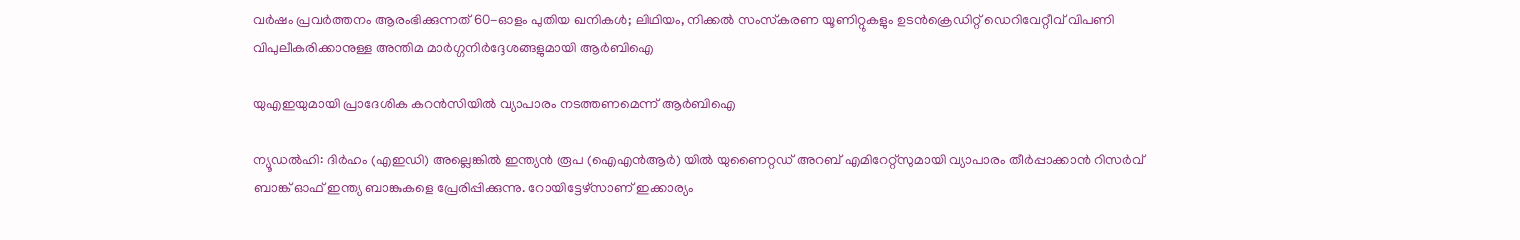വർഷം പ്രവർത്തനം ആരംഭിക്കുന്നത് 60-ഓളം പുതിയ ഖനികൾ; ലിഥിയം, നിക്കൽ സംസ്‌കരണ യൂണിറ്റുകളും ഉടൻക്രെഡിറ്റ് ഡെറിവേറ്റീവ് വിപണി വിപുലീകരിക്കാനുള്ള അന്തിമ മാർഗ്ഗനിർദ്ദേശങ്ങളുമായി ആർബിഐ

യുഎഇയുമായി പ്രാദേശിക കറന്‍സിയില്‍ വ്യാപാരം നടത്തണമെന്ന് ആര്‍ബിഐ

ന്യൂഡല്‍ഹി: ദിര്‍ഹം (എഇഡി) അല്ലെങ്കില്‍ ഇന്ത്യന്‍ രൂപ (ഐഎന്‍ആര്‍) യില്‍ യുണൈറ്റഡ് അറബ് എമിറേറ്റ്സുമായി വ്യാപാരം തീര്‍പ്പാക്കാന്‍ റിസര്‍വ് ബാങ്ക് ഓഫ് ഇന്ത്യ ബാങ്കുകളെ പ്രേരിപ്പിക്കുന്നു. റോയിട്ടേഴ്സാണ് ഇക്കാര്യം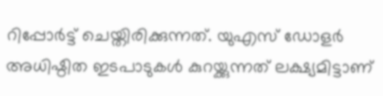റിപ്പോര്‍ട്ട് ചെയ്തിരിക്കുന്നത്. യുഎസ് ഡോളര്‍ അധിഷ്ഠിത ഇടപാടുകള്‍ കുറയ്ക്കുന്നത് ലക്ഷ്യമിട്ടാണ്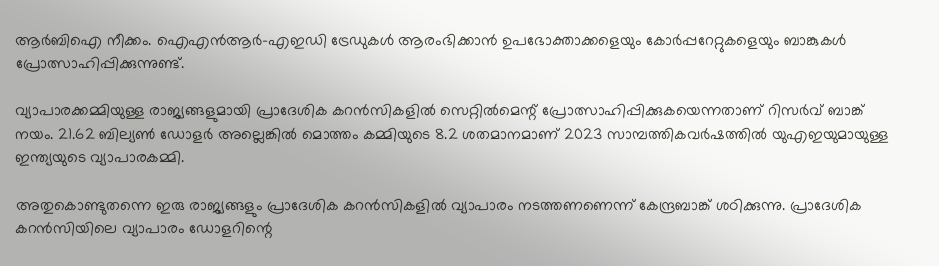ആര്‍ബിഐ നീക്കം. ഐഎന്‍ആര്‍-എഇഡി ട്രേഡുകള്‍ ആരംഭിക്കാന്‍ ഉപഭോക്താക്കളെയും കോര്‍പ്പറേറ്റുകളെയും ബാങ്കുകള്‍ പ്രോത്സാഹിപ്പിക്കുന്നുണ്ട്.

വ്യാപാരക്കമ്മിയുള്ള രാജ്യങ്ങളുമായി പ്രാദേശിക കറന്‍സികളില്‍ സെറ്റില്‍മെന്റ് പ്രോത്സാഹിപ്പിക്കുകയെന്നതാണ് റിസര്‍വ് ബാങ്ക് നയം. 21.62 ബില്യണ്‍ ഡോളര്‍ അല്ലെങ്കില്‍ മൊത്തം കമ്മിയുടെ 8.2 ശതമാനമാണ് 2023 സാമ്പത്തികവര്‍ഷത്തില്‍ യുഎഇയുമായുള്ള ഇന്ത്യയുടെ വ്യാപാരകമ്മി.

അതുകൊണ്ടുതന്നെ ഇരു രാജ്യങ്ങളും പ്രാദേശിക കറന്‍സികളില്‍ വ്യാപാരം നടത്തണണെന്ന് കേന്ദ്രബാങ്ക് ശഠിക്കുന്നു. പ്രാദേശിക കറന്‍സിയിലെ വ്യാപാരം ഡോളറിന്റെ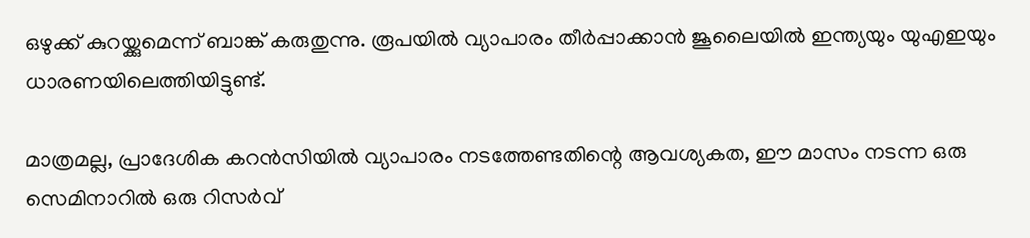ഒഴുക്ക് കുറയ്ക്കുമെന്ന് ബാങ്ക് കരുതുന്നു. രൂപയില്‍ വ്യാപാരം തീര്‍പ്പാക്കാന്‍ ജൂലൈയില്‍ ഇന്ത്യയും യുഎഇയും ധാരണയിലെത്തിയിട്ടുണ്ട്.

മാത്രമല്ല, പ്രാദേശിക കറന്‍സിയില്‍ വ്യാപാരം നടത്തേണ്ടതിന്റെ ആവശ്യകത, ഈ മാസം നടന്ന ഒരു സെമിനാറില്‍ ഒരു റിസര്‍വ്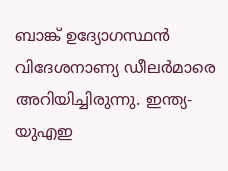ബാങ്ക് ഉദ്യോഗസ്ഥന്‍ വിദേശനാണ്യ ഡീലര്‍മാരെ അറിയിച്ചിരുന്നു. ഇന്ത്യ-യുഎഇ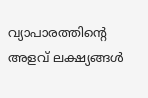വ്യാപാരത്തിന്റെ അളവ് ലക്ഷ്യങ്ങള്‍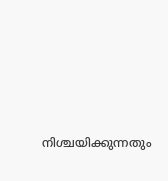നിശ്ചയിക്കുന്നതും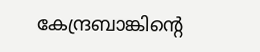കേന്ദ്രബാങ്കിന്റെ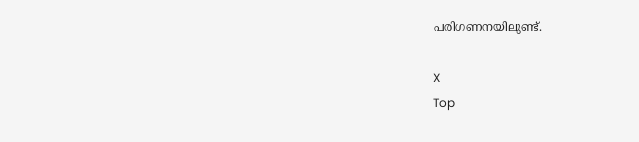പരിഗണനയിലുണ്ട്.

X
Top